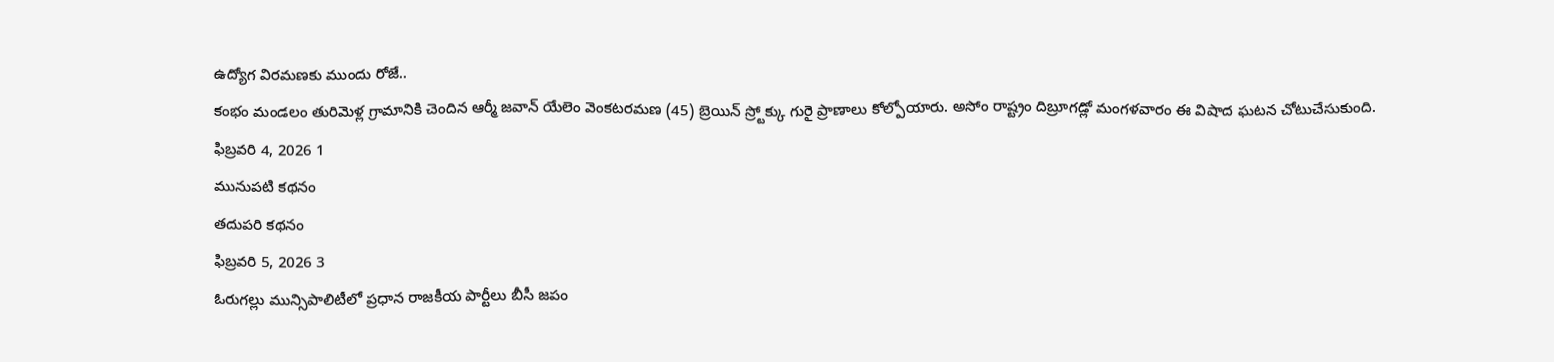ఉద్యోగ విరమణకు ముందు రోజే..
కంభం మండలం తురిమెళ్ల గ్రామానికి చెందిన ఆర్మీ జవాన్ యేలెం వెంకటరమణ (45) బ్రెయిన్ స్ర్టోక్కు గురై ప్రాణాలు కోల్పోయారు. అసోం రాష్ట్రం దిబ్రూగడ్లో మంగళవారం ఈ విషాద ఘటన చోటుచేసుకుంది.
ఫిబ్రవరి 4, 2026 1
మునుపటి కథనం
తదుపరి కథనం
ఫిబ్రవరి 5, 2026 3
ఓరుగల్లు మున్సిపాలిటీలో ప్రధాన రాజకీయ పార్టీలు బీసీ జపం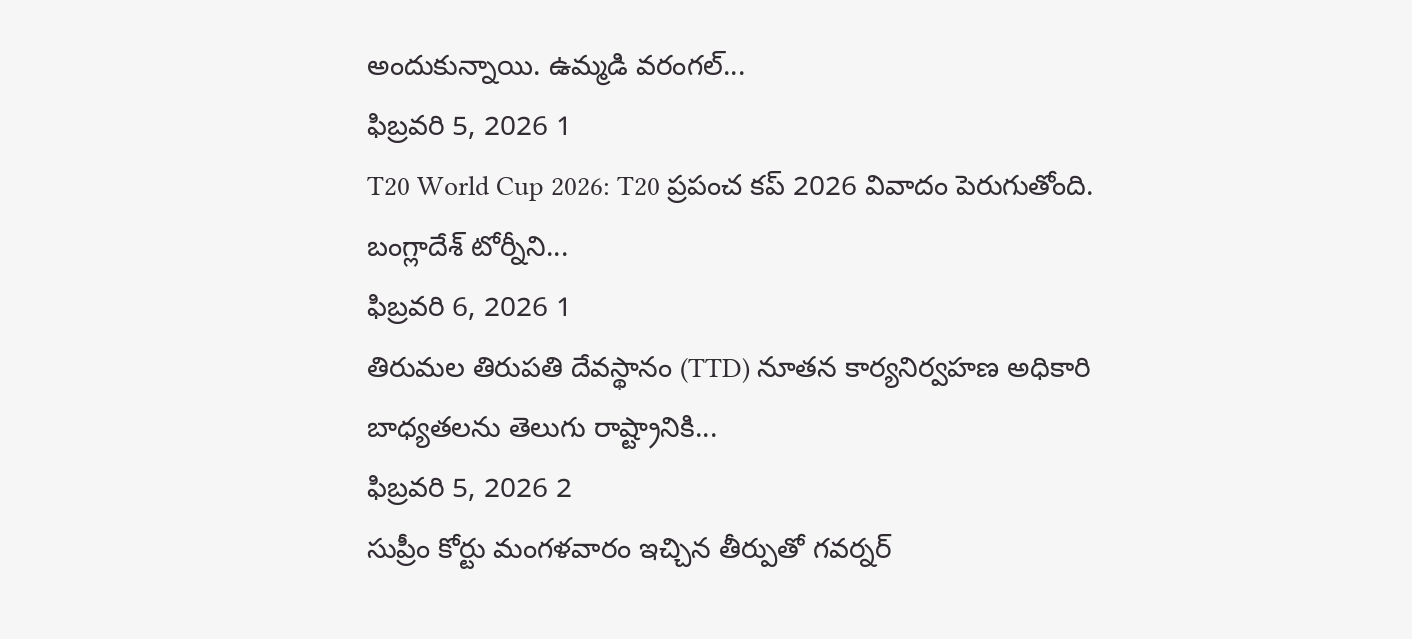అందుకున్నాయి. ఉమ్మడి వరంగల్...
ఫిబ్రవరి 5, 2026 1
T20 World Cup 2026: T20 ప్రపంచ కప్ 2026 వివాదం పెరుగుతోంది. బంగ్లాదేశ్ టోర్నీని...
ఫిబ్రవరి 6, 2026 1
తిరుమల తిరుపతి దేవస్థానం (TTD) నూతన కార్యనిర్వహణ అధికారి బాధ్యతలను తెలుగు రాష్ట్రానికి...
ఫిబ్రవరి 5, 2026 2
సుప్రీం కోర్టు మంగళవారం ఇచ్చిన తీర్పుతో గవర్నర్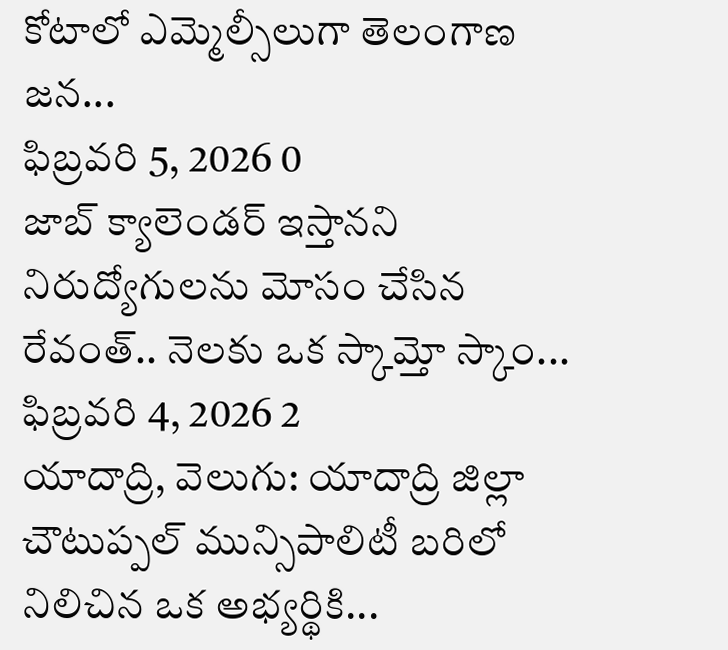కోటాలో ఎమ్మెల్సీలుగా తెలంగాణ జన...
ఫిబ్రవరి 5, 2026 0
జాబ్ క్యాలెండర్ ఇస్తానని నిరుద్యోగులను మోసం చేసిన రేవంత్.. నెలకు ఒక స్కామ్తో స్కాం...
ఫిబ్రవరి 4, 2026 2
యాదాద్రి, వెలుగు: యాదాద్రి జిల్లా చౌటుప్పల్ మున్సిపాలిటీ బరిలో నిలిచిన ఒక అభ్యర్థికి...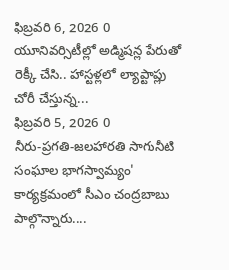ఫిబ్రవరి 6, 2026 0
యూనివర్సిటీల్లో అడ్మిషన్ల పేరుతో రెక్కీ చేసి.. హాస్టళ్లలో ల్యాప్టాప్లు చోరీ చేస్తున్న...
ఫిబ్రవరి 5, 2026 0
నీరు-ప్రగతి-జలహారతి సాగునీటి సంఘాల భాగస్వామ్యం' కార్యక్రమంలో సీఎం చంద్రబాబు పాల్గొన్నారు....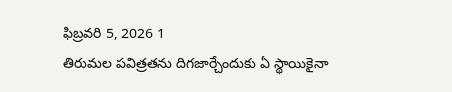ఫిబ్రవరి 5, 2026 1
తిరుమల పవిత్రతను దిగజార్చేందుకు ఏ స్థాయికైనా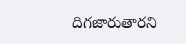దిగజారుతారని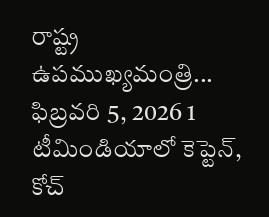రాష్ట్ర ఉపముఖ్యమంత్రి...
ఫిబ్రవరి 5, 2026 1
టీమిండియాలో కెప్టెన్, కోచ్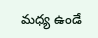మధ్య ఉండే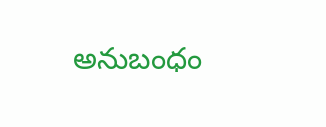అనుబంధం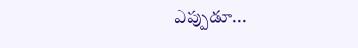ఎప్పుడూ...